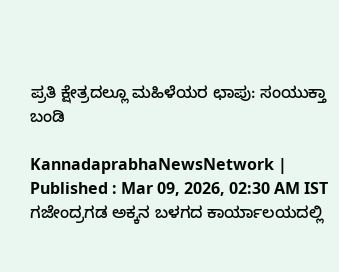ಪ್ರತಿ ಕ್ಷೇತ್ರದಲ್ಲೂ ಮಹಿಳೆಯರ ಛಾಪು: ಸಂಯುಕ್ತಾ ಬಂಡಿ

KannadaprabhaNewsNetwork |
Published : Mar 09, 2026, 02:30 AM IST
ಗಜೇಂದ್ರಗಡ ಅಕ್ಕನ ಬಳಗದ ಕಾರ್ಯಾಲಯದಲ್ಲಿ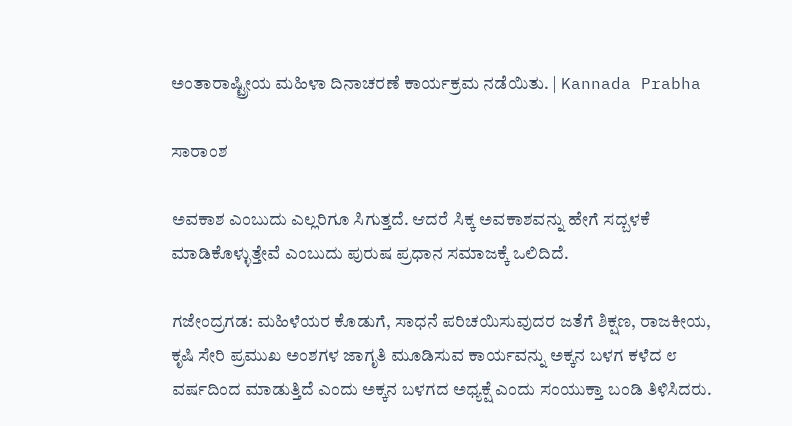ಅಂತಾರಾಷ್ಟ್ರೀಯ ಮಹಿಳಾ ದಿನಾಚರಣೆ ಕಾರ್ಯಕ್ರಮ ನಡೆಯಿತು. | Kannada Prabha

ಸಾರಾಂಶ

ಅವಕಾಶ ಎಂಬುದು ಎಲ್ಲರಿಗೂ ಸಿಗುತ್ತದೆ. ಆದರೆ ಸಿಕ್ಕ ಅವಕಾಶವನ್ನು ಹೇಗೆ ಸದ್ಬಳಕೆ ಮಾಡಿಕೊಳ್ಳುತ್ತೇವೆ ಎಂಬುದು ಪುರುಷ ಪ್ರಧಾನ ಸಮಾಜಕ್ಕೆ ಒಲಿದಿದೆ.

ಗಜೇಂದ್ರಗಡ: ಮಹಿಳೆಯರ ಕೊಡುಗೆ, ಸಾಧನೆ ಪರಿಚಯಿಸುವುದರ ಜತೆಗೆ ಶಿಕ್ಷಣ, ರಾಜಕೀಯ, ಕೃಷಿ ಸೇರಿ ಪ್ರಮುಖ ಅಂಶಗಳ ಜಾಗೃತಿ ಮೂಡಿಸುವ ಕಾರ್ಯವನ್ನು ಅಕ್ಕನ ಬಳಗ ಕಳೆದ ೮ ವರ್ಷದಿಂದ ಮಾಡುತ್ತಿದೆ ಎಂದು ಅಕ್ಕನ ಬಳಗದ ಅಧ್ಯಕ್ಷೆ ಎಂದು ಸಂಯುಕ್ತಾ ಬಂಡಿ ತಿಳಿಸಿದರು.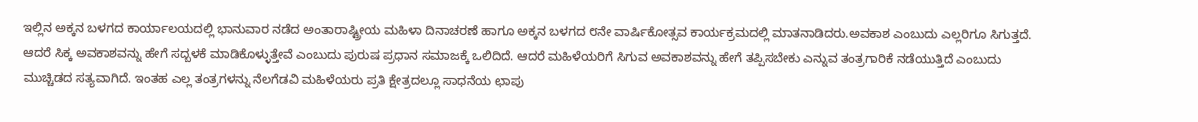ಇಲ್ಲಿನ ಅಕ್ಕನ ಬಳಗದ ಕಾರ್ಯಾಲಯದಲ್ಲಿ ಭಾನುವಾರ ನಡೆದ ಅಂತಾರಾಷ್ಟ್ರೀಯ ಮಹಿಳಾ ದಿನಾಚರಣೆ ಹಾಗೂ ಅಕ್ಕನ ಬಳಗದ ೮ನೇ ವಾರ್ಷಿಕೋತ್ಸವ ಕಾರ್ಯಕ್ರಮದಲ್ಲಿ ಮಾತನಾಡಿದರು.ಅವಕಾಶ ಎಂಬುದು ಎಲ್ಲರಿಗೂ ಸಿಗುತ್ತದೆ. ಆದರೆ ಸಿಕ್ಕ ಅವಕಾಶವನ್ನು ಹೇಗೆ ಸದ್ಬಳಕೆ ಮಾಡಿಕೊಳ್ಳುತ್ತೇವೆ ಎಂಬುದು ಪುರುಷ ಪ್ರಧಾನ ಸಮಾಜಕ್ಕೆ ಒಲಿದಿದೆ. ಆದರೆ ಮಹಿಳೆಯರಿಗೆ ಸಿಗುವ ಅವಕಾಶವನ್ನು ಹೇಗೆ ತಪ್ಪಿಸಬೇಕು ಎನ್ನುವ ತಂತ್ರಗಾರಿಕೆ ನಡೆಯುತ್ತಿದೆ ಎಂಬುದು ಮುಚ್ಚಿಡದ ಸತ್ಯವಾಗಿದೆ. ಇಂತಹ ಎಲ್ಲ ತಂತ್ರಗಳನ್ನು ನೆಲಗೆಡವಿ ಮಹಿಳೆಯರು ಪ್ರತಿ ಕ್ಷೇತ್ರದಲ್ಲೂ ಸಾಧನೆಯ ಛಾಪು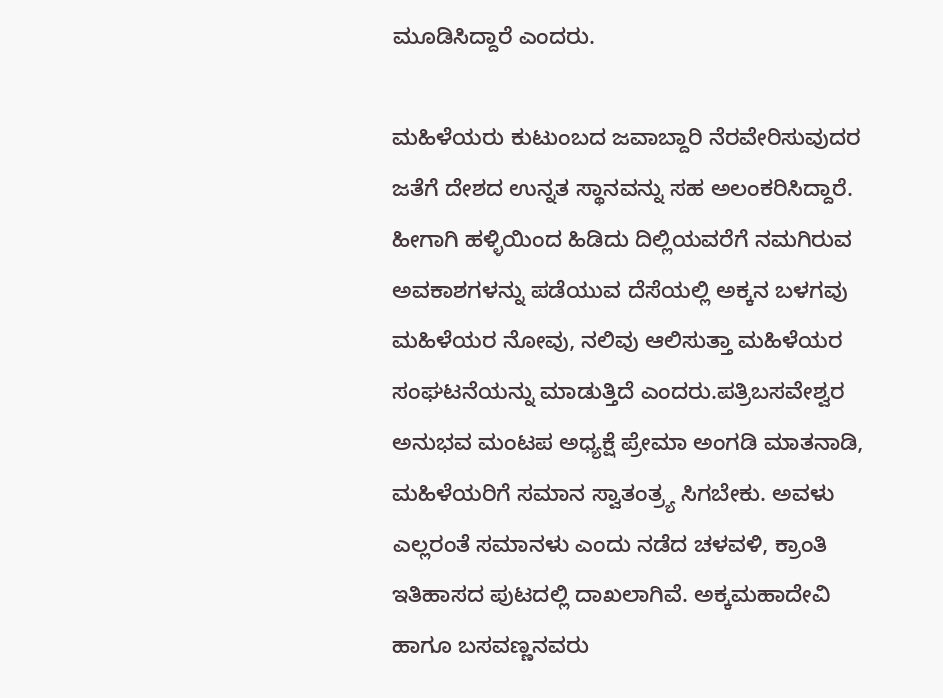ಮೂಡಿಸಿದ್ದಾರೆ ಎಂದರು.

ಮಹಿಳೆಯರು ಕುಟುಂಬದ ಜವಾಬ್ದಾರಿ ನೆರವೇರಿಸುವುದರ ಜತೆಗೆ ದೇಶದ ಉನ್ನತ ಸ್ಥಾನವನ್ನು ಸಹ ಅಲಂಕರಿಸಿದ್ದಾರೆ. ಹೀಗಾಗಿ ಹಳ್ಳಿಯಿಂದ ಹಿಡಿದು ದಿಲ್ಲಿಯವರೆಗೆ ನಮಗಿರುವ ಅವಕಾಶಗಳನ್ನು ಪಡೆಯುವ ದೆಸೆಯಲ್ಲಿ ಅಕ್ಕನ ಬಳಗವು ಮಹಿಳೆಯರ ನೋವು, ನಲಿವು ಆಲಿಸುತ್ತಾ ಮಹಿಳೆಯರ ಸಂಘಟನೆಯನ್ನು ಮಾಡುತ್ತಿದೆ ಎಂದರು.ಪತ್ರಿಬಸವೇಶ್ವರ ಅನುಭವ ಮಂಟಪ ಅಧ್ಯಕ್ಷೆ ಪ್ರೇಮಾ ಅಂಗಡಿ ಮಾತನಾಡಿ, ಮಹಿಳೆಯರಿಗೆ ಸಮಾನ ಸ್ವಾತಂತ್ರ್ಯ ಸಿಗಬೇಕು. ಅವಳು ಎಲ್ಲರಂತೆ ಸಮಾನಳು ಎಂದು ನಡೆದ ಚಳವಳಿ, ಕ್ರಾಂತಿ ಇತಿಹಾಸದ ಪುಟದಲ್ಲಿ ದಾಖಲಾಗಿವೆ. ಅಕ್ಕಮಹಾದೇವಿ ಹಾಗೂ ಬಸವಣ್ಣನವರು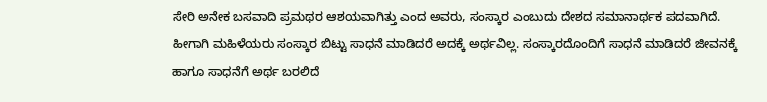ಸೇರಿ ಅನೇಕ ಬಸವಾದಿ ಪ್ರಮಥರ ಆಶಯವಾಗಿತ್ತು ಎಂದ ಅವರು, ಸಂಸ್ಕಾರ ಎಂಬುದು ದೇಶದ ಸಮಾನಾರ್ಥಕ ಪದವಾಗಿದೆ. ಹೀಗಾಗಿ ಮಹಿಳೆಯರು ಸಂಸ್ಕಾರ ಬಿಟ್ಟು ಸಾಧನೆ ಮಾಡಿದರೆ ಅದಕ್ಕೆ ಅರ್ಥವಿಲ್ಲ. ಸಂಸ್ಕಾರದೊಂದಿಗೆ ಸಾಧನೆ ಮಾಡಿದರೆ ಜೀವನಕ್ಕೆ ಹಾಗೂ ಸಾಧನೆಗೆ ಅರ್ಥ ಬರಲಿದೆ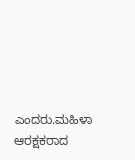ಎಂದರು.ಮಹಿಳಾ ಆರಕ್ಷಕರಾದ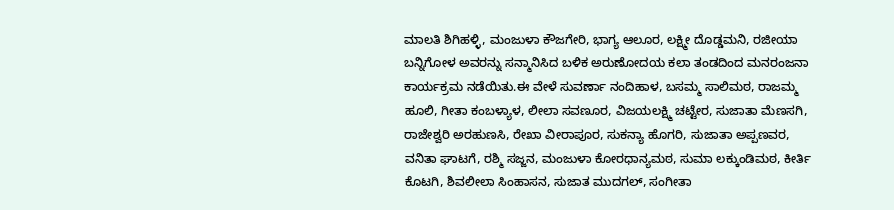ಮಾಲತಿ ಶಿಗಿಹಳ್ಳಿ, ಮಂಜುಳಾ ಕೌಜಗೇರಿ, ಭಾಗ್ಯ ಆಲೂರ, ಲಕ್ಷ್ಮೀ ದೊಡ್ಡಮನಿ, ರಜೀಯಾ ಬನ್ನಿಗೋಳ ಅವರನ್ನು ಸನ್ಮಾನಿಸಿದ ಬಳಿಕ ಅರುಣೋದಯ ಕಲಾ ತಂಡದಿಂದ ಮನರಂಜನಾ ಕಾರ್ಯಕ್ರಮ ನಡೆಯಿತು.ಈ ವೇಳೆ ಸುವರ್ಣಾ ನಂದಿಹಾಳ, ಬಸಮ್ಮ ಸಾಲಿಮಠ, ರಾಜಮ್ಮ ಹೂಲಿ, ಗೀತಾ ಕಂಬಳ್ಯಾಳ, ಲೀಲಾ ಸವಣೂರ, ವಿಜಯಲಕ್ಷ್ಮಿ ಚಟ್ಟೇರ, ಸುಜಾತಾ ಮೆಣಸಗಿ, ರಾಜೇಶ್ವರಿ ಅರಹುಣಸಿ, ರೇಖಾ ವೀರಾಪೂರ, ಸುಕನ್ಯಾ ಹೊಗರಿ, ಸುಜಾತಾ ಅಪ್ಪಣವರ, ವನಿತಾ ಘಾಟಗೆ, ರಶ್ಮಿ ಸಜ್ಜನ, ಮಂಜುಳಾ ಕೋರಧಾನ್ಯಮಠ, ಸುಮಾ ಲಕ್ಕುಂಡಿಮಠ, ಕೀರ್ತಿ ಕೊಟಗಿ, ಶಿವಲೀಲಾ ಸಿಂಹಾಸನ, ಸುಜಾತ ಮುದಗಲ್, ಸಂಗೀತಾ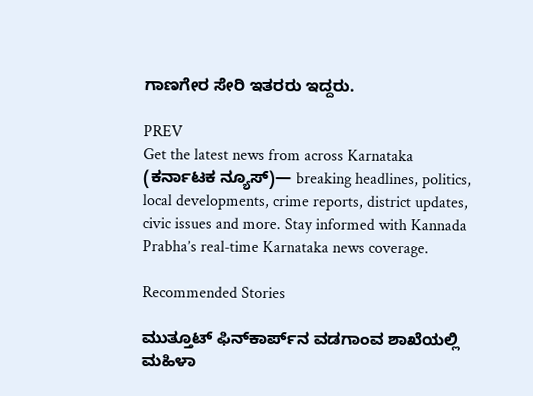ಗಾಣಗೇರ ಸೇರಿ ಇತರರು ಇದ್ದರು.

PREV
Get the latest news from across Karnataka (ಕರ್ನಾಟಕ ನ್ಯೂಸ್)— breaking headlines, politics, local developments, crime reports, district updates, civic issues and more. Stay informed with Kannada Prabha’s real‑time Karnataka news coverage.

Recommended Stories

ಮುತ್ತೂಟ್ ಫಿನ್‌ಕಾರ್ಪ್‌ನ ವಡಗಾಂವ ಶಾಖೆಯಲ್ಲಿ ಮಹಿಳಾ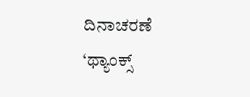ದಿನಾಚರಣೆ
‘ಥ್ಯಾಂಕ್ಸ್‌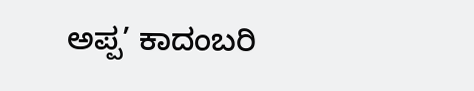ಅಪ್ಪ’ ಕಾದಂಬರಿ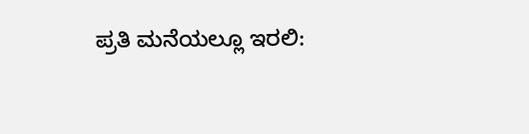ಪ್ರತಿ ಮನೆಯಲ್ಲೂ ಇರಲಿ: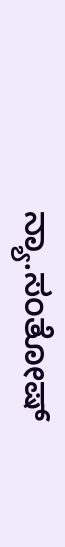ನ್ಯಾ.ಸಂತೋಷ್‌